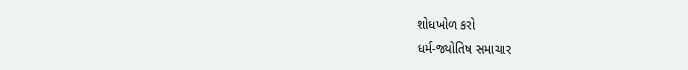શોધખોળ કરો
ધર્મ-જ્યોતિષ સમાચાર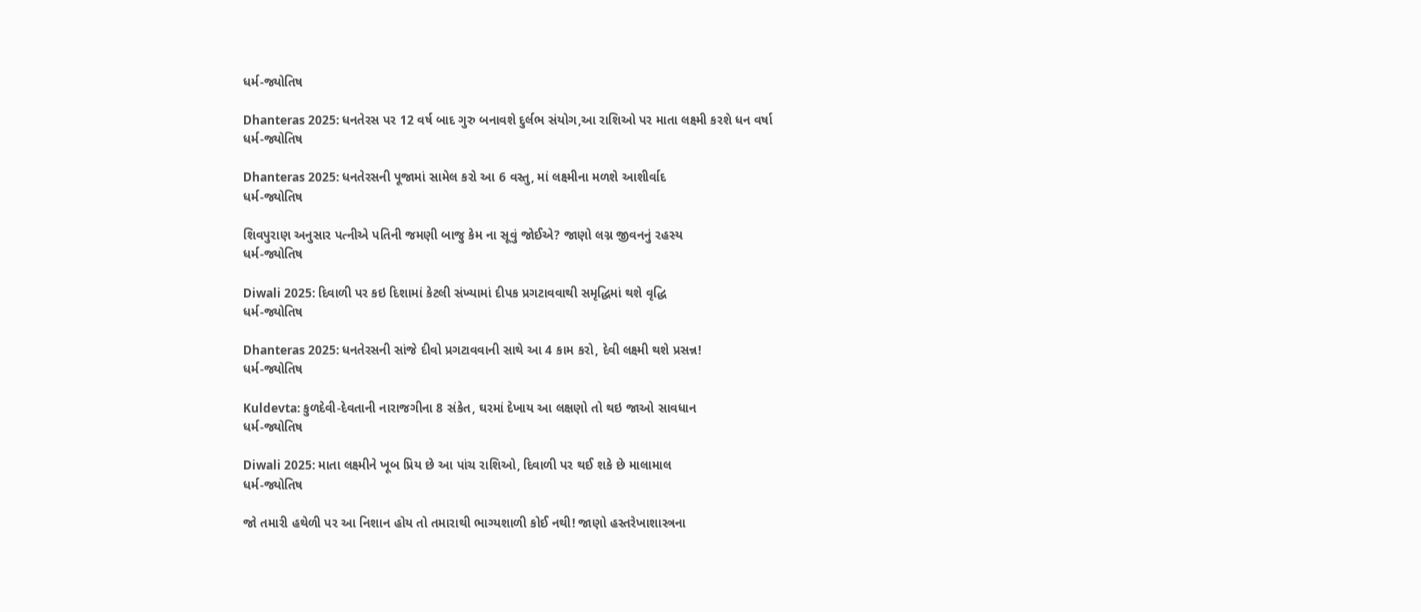ધર્મ-જ્યોતિષ

Dhanteras 2025: ધનતેરસ પર 12 વર્ષ બાદ ગુરુ બનાવશે દુર્લભ સંયોગ,આ રાશિઓ પર માતા લક્ષ્મી કરશે ધન વર્ષા
ધર્મ-જ્યોતિષ

Dhanteras 2025: ધનતેરસની પૂજામાં સામેલ કરો આ 6 વસ્તુ, માં લક્ષ્મીના મળશે આશીર્વાદ
ધર્મ-જ્યોતિષ

શિવપુરાણ અનુસાર પત્નીએ પતિની જમણી બાજુ કેમ ના સૂવું જોઈએ? જાણો લગ્ન જીવનનું રહસ્ય
ધર્મ-જ્યોતિષ

Diwali 2025: દિવાળી પર કઇ દિશામાં કેટલી સંખ્યામાં દીપક પ્રગટાવવાથી સમૃદ્ધિમાં થશે વૃદ્ધિ
ધર્મ-જ્યોતિષ

Dhanteras 2025: ધનતેરસની સાંજે દીવો પ્રગટાવવાની સાથે આ 4 કામ કરો, દેવી લક્ષ્મી થશે પ્રસન્ન!
ધર્મ-જ્યોતિષ

Kuldevta: કુળદેવી-દેવતાની નારાજગીના 8 સંકેત, ઘરમાં દેખાય આ લક્ષણો તો થઇ જાઓ સાવધાન
ધર્મ-જ્યોતિષ

Diwali 2025: માતા લક્ષ્મીને ખૂબ પ્રિય છે આ પાંચ રાશિઓ, દિવાળી પર થઈ શકે છે માલામાલ
ધર્મ-જ્યોતિષ

જો તમારી હથેળી પર આ નિશાન હોય તો તમારાથી ભાગ્યશાળી કોઈ નથી! જાણો હસ્તરેખાશાસ્ત્રના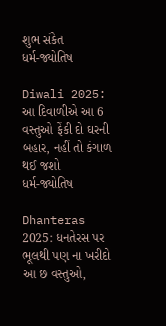શુભ સંકેત
ધર્મ-જ્યોતિષ

Diwali 2025: આ દિવાળીએ આ 6 વસ્તુઓ ફેંકી દો ઘરની બહાર, નહીં તો કંગાળ થઈ જશો
ધર્મ-જ્યોતિષ

Dhanteras 2025: ધનતેરસ પર ભૂલથી પણ ના ખરીદો આ છ વસ્તુઓ,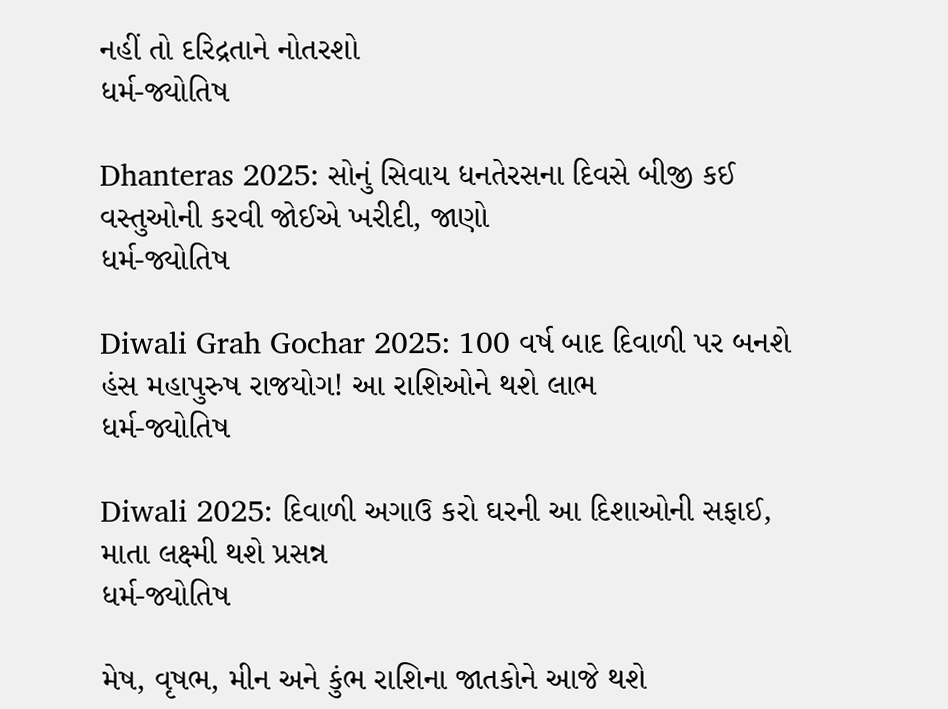નહીં તો દરિદ્રતાને નોતરશો
ધર્મ-જ્યોતિષ

Dhanteras 2025: સોનું સિવાય ધનતેરસના દિવસે બીજી કઈ વસ્તુઓની કરવી જોઈએ ખરીદી, જાણો
ધર્મ-જ્યોતિષ

Diwali Grah Gochar 2025: 100 વર્ષ બાદ દિવાળી પર બનશે હંસ મહાપુરુષ રાજયોગ! આ રાશિઓને થશે લાભ
ધર્મ-જ્યોતિષ

Diwali 2025: દિવાળી અગાઉ કરો ઘરની આ દિશાઓની સફાઈ, માતા લક્ષ્મી થશે પ્રસન્ન
ધર્મ-જ્યોતિષ

મેષ, વૃષભ, મીન અને કુંભ રાશિના જાતકોને આજે થશે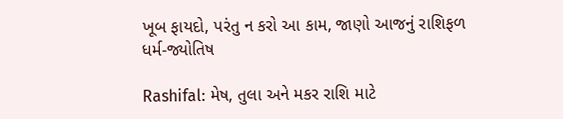ખૂબ ફાયદો, પરંતુ ન કરો આ કામ, જાણો આજનું રાશિફળ
ધર્મ-જ્યોતિષ

Rashifal: મેષ, તુલા અને મકર રાશિ માટે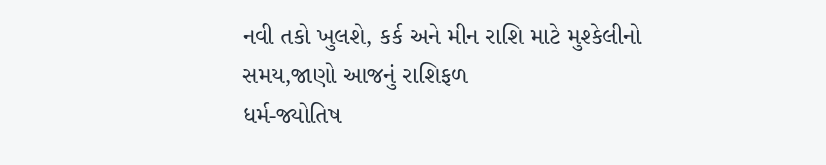નવી તકો ખુલશે, કર્ક અને મીન રાશિ માટે મુશ્કેલીનો સમય,જાણો આજનું રાશિફળ
ધર્મ-જ્યોતિષ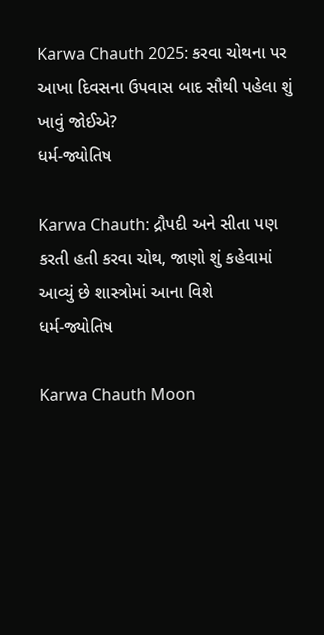Karwa Chauth 2025: કરવા ચોથના પર આખા દિવસના ઉપવાસ બાદ સૌથી પહેલા શું ખાવું જોઈએ?
ધર્મ-જ્યોતિષ

Karwa Chauth: દ્રૌપદી અને સીતા પણ કરતી હતી કરવા ચોથ, જાણો શું કહેવામાં આવ્યું છે શાસ્ત્રોમાં આના વિશે
ધર્મ-જ્યોતિષ

Karwa Chauth Moon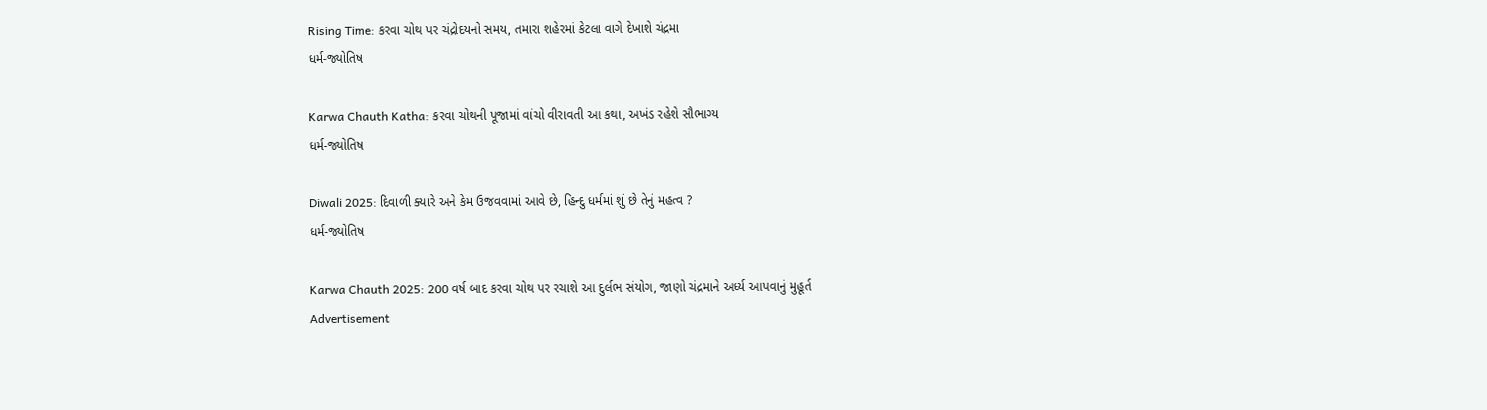Rising Time: કરવા ચોથ પર ચંદ્રોદયનો સમય, તમારા શહેરમાં કેટલા વાગે દેખાશે ચંદ્રમા
ધર્મ-જ્યોતિષ

Karwa Chauth Katha: કરવા ચોથની પૂજામાં વાંચો વીરાવતી આ કથા, અખંડ રહેશે સૌભાગ્ય
ધર્મ-જ્યોતિષ

Diwali 2025: દિવાળી ક્યારે અને કેમ ઉજવવામાં આવે છે, હિન્દુ ધર્મમાં શું છે તેનું મહત્વ ?
ધર્મ-જ્યોતિષ

Karwa Chauth 2025: 200 વર્ષ બાદ કરવા ચોથ પર રચાશે આ દુર્લભ સંયોગ, જાણો ચંદ્રમાને અર્ધ્ય આપવાનું મુહૂર્ત
Advertisement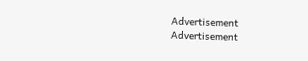Advertisement
Advertisement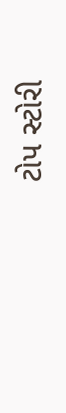ટોપ સ્ટોરી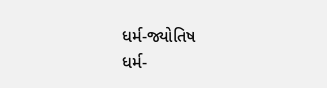ધર્મ-જ્યોતિષ
ધર્મ-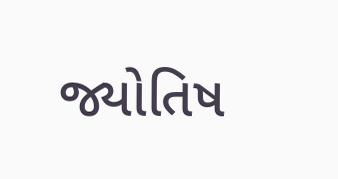જ્યોતિષ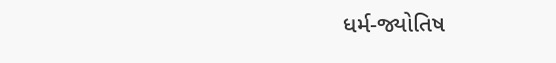ધર્મ-જ્યોતિષ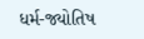ધર્મ-જ્યોતિષ